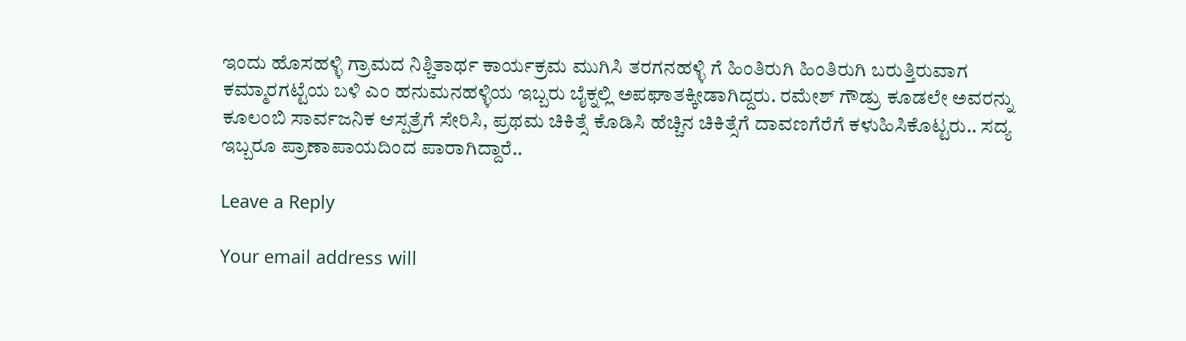ಇಂದು ಹೊಸಹಳ್ಳಿ ಗ್ರಾಮದ ನಿಶ್ಚಿತಾರ್ಥ ಕಾರ್ಯಕ್ರಮ ಮುಗಿಸಿ ತರಗನಹಳ್ಳಿ ಗೆ ಹಿಂತಿರುಗಿ ಹಿಂತಿರುಗಿ ಬರುತ್ತಿರುವಾಗ ಕಮ್ಮಾರಗಟ್ಟೆಯ ಬಳಿ ಎಂ ಹನುಮನಹಳ್ಳಿಯ ಇಬ್ಬರು ಬೈಕ್ನಲ್ಲಿ ಅಪಘಾತಕ್ಕೀಡಾಗಿದ್ದರು. ರಮೇಶ್ ಗೌಡ್ರು ಕೂಡಲೇ ಅವರನ್ನು ಕೂಲಂಬಿ ಸಾರ್ವಜನಿಕ ಆಸ್ಪತ್ರೆಗೆ ಸೇರಿಸಿ, ಪ್ರಥಮ ಚಿಕಿತ್ಸೆ ಕೊಡಿಸಿ ಹೆಚ್ಚಿನ ಚಿಕಿತ್ಸೆಗೆ ದಾವಣಗೆರೆಗೆ ಕಳುಹಿಸಿಕೊಟ್ಟರು.. ಸದ್ಯ ಇಬ್ಬರೂ ಪ್ರಾಣಾಪಾಯದಿಂದ ಪಾರಾಗಿದ್ದಾರೆ..

Leave a Reply

Your email address will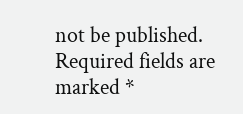not be published. Required fields are marked *